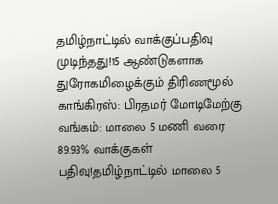தமிழ்நாட்டில் வாக்குப்பதிவு முடிந்தது!15 ஆண்டுகளாக துரோகமிழைக்கும் திரிணமூல் காங்கிரஸ்: பிரதமர் மோடிமேற்கு வங்கம்: மாலை 5 மணி வரை 89.93% வாக்குகள் பதிவு!தமிழ்நாட்டில் மாலை 5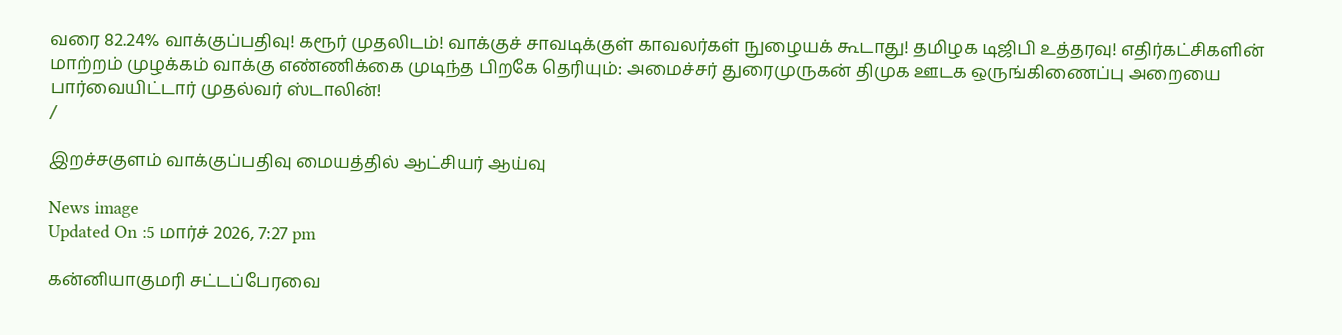வரை 82.24% வாக்குப்பதிவு! கரூர் முதலிடம்! வாக்குச் சாவடிக்குள் காவலர்கள் நுழையக் கூடாது! தமிழக டிஜிபி உத்தரவு! எதிர்கட்சிகளின் மாற்றம் முழக்கம் வாக்கு எண்ணிக்கை முடிந்த பிறகே தெரியும்: அமைச்சர் துரைமுருகன் திமுக ஊடக ஒருங்கிணைப்பு அறையை பார்வையிட்டார் முதல்வர் ஸ்டாலின்!
/

இறச்சகுளம் வாக்குப்பதிவு மையத்தில் ஆட்சியர் ஆய்வு

News image
Updated On :5 மார்ச் 2026, 7:27 pm

கன்னியாகுமரி சட்டப்பேரவை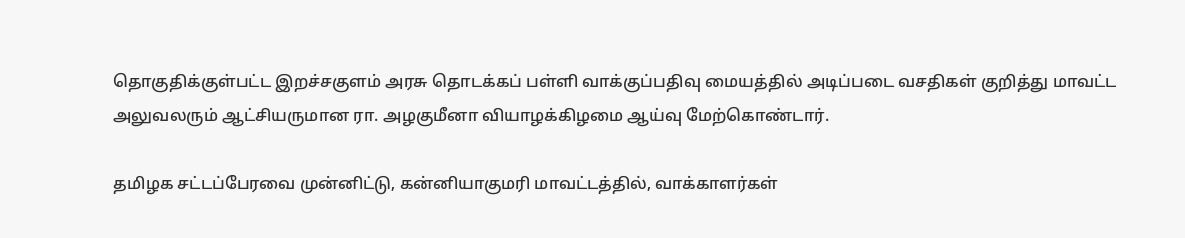தொகுதிக்குள்பட்ட இறச்சகுளம் அரசு தொடக்கப் பள்ளி வாக்குப்பதிவு மையத்தில் அடிப்படை வசதிகள் குறித்து மாவட்ட அலுவலரும் ஆட்சியருமான ரா. அழகுமீனா வியாழக்கிழமை ஆய்வு மேற்கொண்டார்.

தமிழக சட்டப்பேரவை முன்னிட்டு, கன்னியாகுமரி மாவட்டத்தில், வாக்காளர்கள்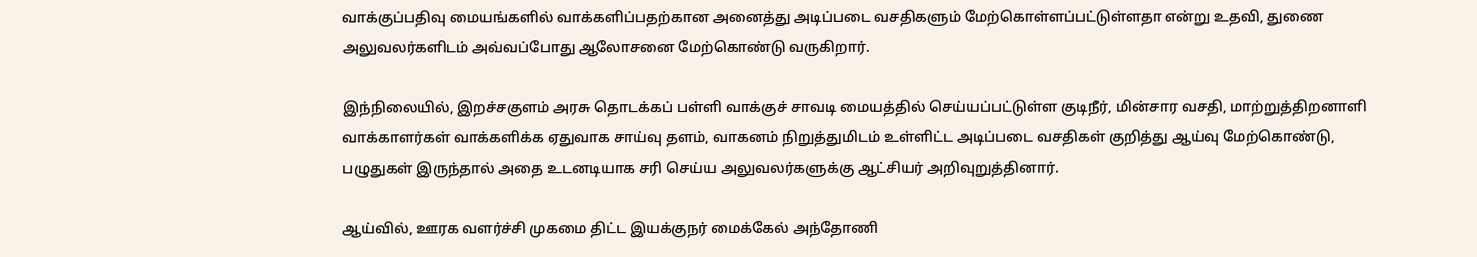வாக்குப்பதிவு மையங்களில் வாக்களிப்பதற்கான அனைத்து அடிப்படை வசதிகளும் மேற்கொள்ளப்பட்டுள்ளதா என்று உதவி, துணை அலுவலர்களிடம் அவ்வப்போது ஆலோசனை மேற்கொண்டு வருகிறார்.

இந்நிலையில், இறச்சகுளம் அரசு தொடக்கப் பள்ளி வாக்குச் சாவடி மையத்தில் செய்யப்பட்டுள்ள குடிநீர், மின்சார வசதி, மாற்றுத்திறனாளி வாக்காளர்கள் வாக்களிக்க ஏதுவாக சாய்வு தளம், வாகனம் நிறுத்துமிடம் உள்ளிட்ட அடிப்படை வசதிகள் குறித்து ஆய்வு மேற்கொண்டு, பழுதுகள் இருந்தால் அதை உடனடியாக சரி செய்ய அலுவலர்களுக்கு ஆட்சியர் அறிவுறுத்தினார்.

ஆய்வில், ஊரக வளர்ச்சி முகமை திட்ட இயக்குநர் மைக்கேல் அந்தோணி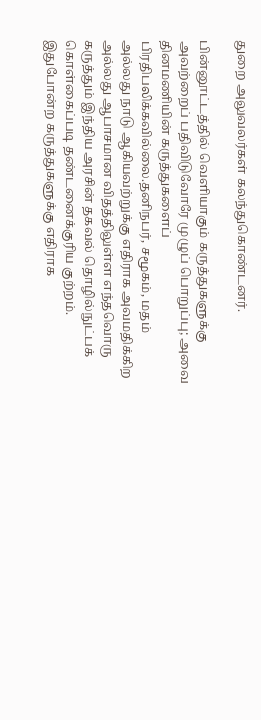துறை அலுவலர்கள் கலந்துகொண்டனர்.

பின்னூட்டத்தில் வெளியாகும் கருத்துகளுக்கு அவற்றைப் பதிவிடுவோரே முழுப் பொறுப்பு; அவை தினமணியின் கருத்துகளைப் பிரதிபலிக்கவில்லை.தனிநபர், சமூகம், மதம் அல்லது நாடு ஆகியவற்றுக்கு எதிராக அவமதிக்கிற அல்லது ஆபாசமான விதத்திலுள்ள எந்தவொரு கருத்தும் இந்திய அரசின் தகவல் தொழில்நுட்பக் கொள்கைப்படி தண்டனைக்குரிய குற்றம். இதுபோன்ற கருத்துகளுக்கு எதிராக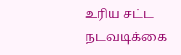உரிய சட்ட நடவடிக்கை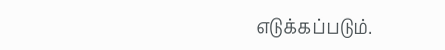எடுக்கப்படும்.